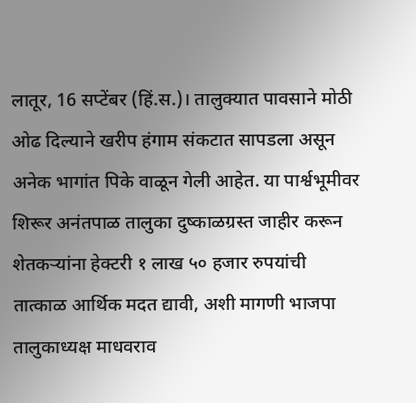लातूर, 16 सप्टेंबर (हिं.स.)। तालुक्यात पावसाने मोठी ओढ दिल्याने खरीप हंगाम संकटात सापडला असून अनेक भागांत पिके वाळून गेली आहेत. या पार्श्वभूमीवर शिरूर अनंतपाळ तालुका दुष्काळग्रस्त जाहीर करून शेतकऱ्यांना हेक्टरी १ लाख ५० हजार रुपयांची तात्काळ आर्थिक मदत द्यावी, अशी मागणी भाजपा तालुकाध्यक्ष माधवराव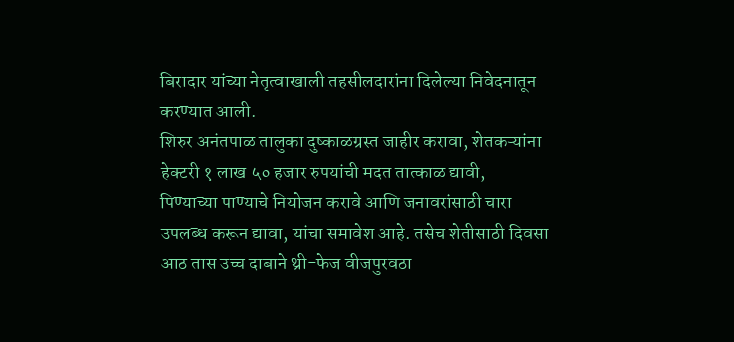बिरादार यांच्या नेतृत्वाखाली तहसीलदारांना दिलेल्या निवेदनातून करण्यात आली.
शिरुर अनंतपाळ तालुका दुष्काळग्रस्त जाहीर करावा, शेतकऱ्यांना हेक्टरी १ लाख ५० हजार रुपयांची मदत तात्काळ द्यावी,
पिण्याच्या पाण्याचे नियोजन करावे आणि जनावरांसाठी चारा उपलब्ध करून द्यावा, यांचा समावेश आहे. तसेच शेतीसाठी दिवसा आठ तास उच्च दाबाने थ्री-फेज वीजपुरवठा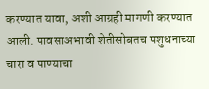करण्यात यावा, अशी आग्रही मागणी करण्यात आली. पावसाअभावी शेतीसोबतच पशुधनाच्या चारा व पाण्याचा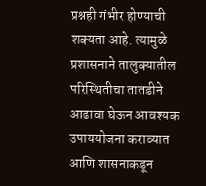प्रश्नही गंभीर होण्याची शक्यता आहे. त्यामुळे प्रशासनाने तालुक्यातील परिस्थितीचा तातडीने आढावा घेऊन आवश्यक उपाययोजना कराव्यात आणि शासनाकडून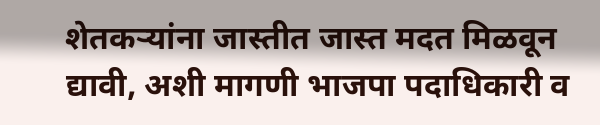शेतकऱ्यांना जास्तीत जास्त मदत मिळवून द्यावी, अशी मागणी भाजपा पदाधिकारी व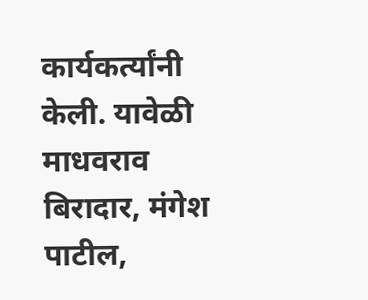कार्यकर्त्यांनी केली. यावेळी माधवराव बिरादार, मंगेश पाटील,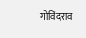गोविंदराव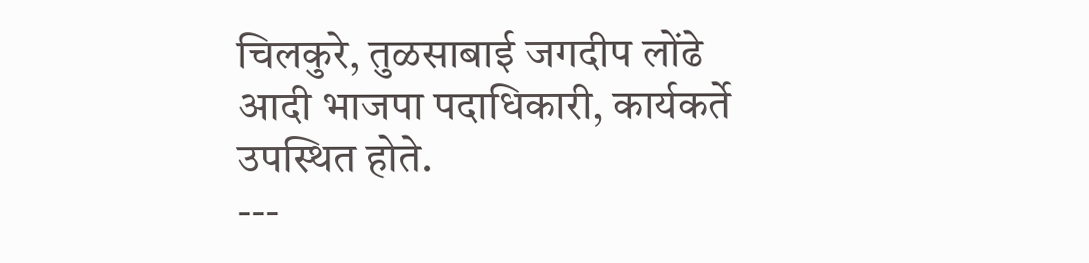चिलकुरे, तुळसाबाई जगदीप लोंढे आदी भाजपा पदाधिकारी, कार्यकर्ते उपस्थित होते.
---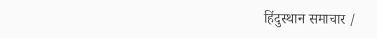हिंदुस्थान समाचार /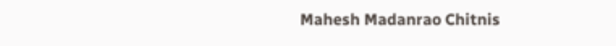Mahesh Madanrao Chitnis